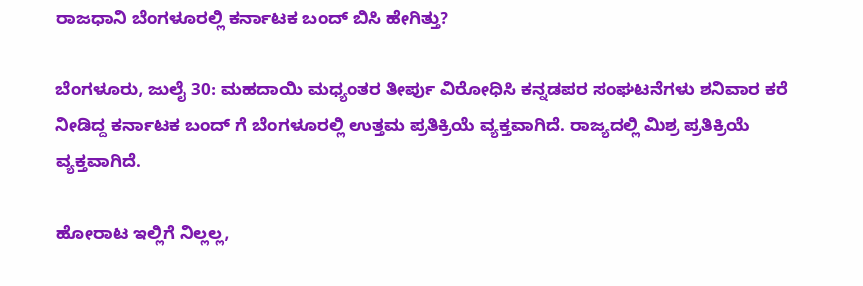ರಾಜಧಾನಿ ಬೆಂಗಳೂರಲ್ಲಿ ಕರ್ನಾಟಕ ಬಂದ್ ಬಿಸಿ ಹೇಗಿತ್ತು?

ಬೆಂಗಳೂರು, ಜುಲೈ 30: ಮಹದಾಯಿ ಮಧ್ಯಂತರ ತೀರ್ಪು ವಿರೋಧಿಸಿ ಕನ್ನಡಪರ ಸಂಘಟನೆಗಳು ಶನಿವಾರ ಕರೆ ನೀಡಿದ್ದ ಕರ್ನಾಟಕ ಬಂದ್ ಗೆ ಬೆಂಗಳೂರಲ್ಲಿ ಉತ್ತಮ ಪ್ರತಿಕ್ರಿಯೆ ವ್ಯಕ್ತವಾಗಿದೆ. ರಾಜ್ಯದಲ್ಲಿ ಮಿಶ್ರ ಪ್ರತಿಕ್ರಿಯೆ ವ್ಯಕ್ತವಾಗಿದೆ.

ಹೋರಾಟ ಇಲ್ಲಿಗೆ ನಿಲ್ಲಲ್ಲ,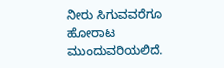ನೀರು ಸಿಗುವವರೆಗೂ ಹೋರಾಟ ಮುಂದುವರಿಯಲಿದೆ.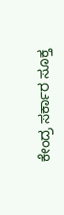ಕೇಂದ್ರ ಸರ್ಕಾರ ಸೂಕ್ತ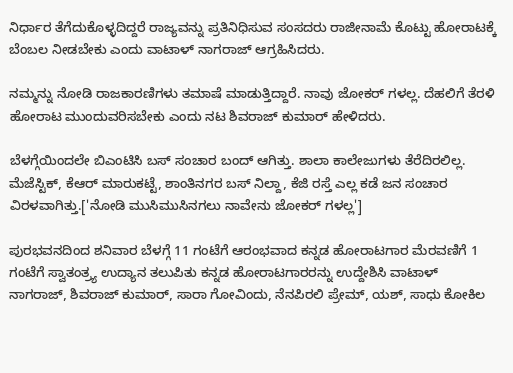ನಿರ್ಧಾರ ತೆಗೆದುಕೊಳ್ಳದಿದ್ದರೆ ರಾಜ್ಯವನ್ನು ಪ್ರತಿನಿಧಿಸುವ ಸಂಸದರು ರಾಜೀನಾಮೆ ಕೊಟ್ಟು ಹೋರಾಟಕ್ಕೆ ಬೆಂಬಲ ನೀಡಬೇಕು ಎಂದು ವಾಟಾಳ್ ನಾಗರಾಜ್ ಆಗ್ರಹಿಸಿದರು.

ನಮ್ಮನ್ನು ನೋಡಿ ರಾಜಕಾರಣಿಗಳು ತಮಾಷೆ ಮಾಡುತ್ತಿದ್ದಾರೆ. ನಾವು ಜೋಕರ್ ಗಳಲ್ಲ. ದೆಹಲಿಗೆ ತೆರಳಿ ಹೋರಾಟ ಮುಂದುವರಿಸಬೇಕು ಎಂದು ನಟ ಶಿವರಾಜ್ ಕುಮಾರ್ ಹೇಳಿದರು.

ಬೆಳಗ್ಗೆಯಿಂದಲೇ ಬಿಎಂಟಿಸಿ ಬಸ್ ಸಂಚಾರ ಬಂದ್ ಆಗಿತ್ತು. ಶಾಲಾ ಕಾಲೇಜುಗಳು ತೆರೆದಿರಲಿಲ್ಲ. ಮೆಜೆಸ್ಟಿಕ್, ಕೆಆರ್ ಮಾರುಕಟ್ಟೆ, ಶಾಂತಿನಗರ ಬಸ್ ನಿಲ್ದಾ, ಕೆಜಿ ರಸ್ತೆ ಎಲ್ಲ ಕಡೆ ಜನ ಸಂಚಾರ ವಿರಳವಾಗಿತ್ತು.['ನೋಡಿ ಮುಸಿಮುಸಿನಗಲು ನಾವೇನು ಜೋಕರ್ ಗಳಲ್ಲ']

ಪುರಭವನದಿಂದ ಶನಿವಾರ ಬೆಳಗ್ಗೆ 11 ಗಂಟೆಗೆ ಆರಂಭವಾದ ಕನ್ನಡ ಹೋರಾಟಗಾರ ಮೆರವಣಿಗೆ 1 ಗಂಟೆಗೆ ಸ್ವಾತಂತ್ರ್ಯ ಉದ್ಯಾನ ತಲುಪಿತು ಕನ್ನಡ ಹೋರಾಟಗಾರರನ್ನು ಉದ್ದೇಶಿಸಿ ವಾಟಾಳ್ ನಾಗರಾಜ್, ಶಿವರಾಜ್ ಕುಮಾರ್, ಸಾರಾ ಗೋವಿಂದು, ನೆನಪಿರಲಿ ಪ್ರೇಮ್, ಯಶ್, ಸಾಧು ಕೋಕಿಲ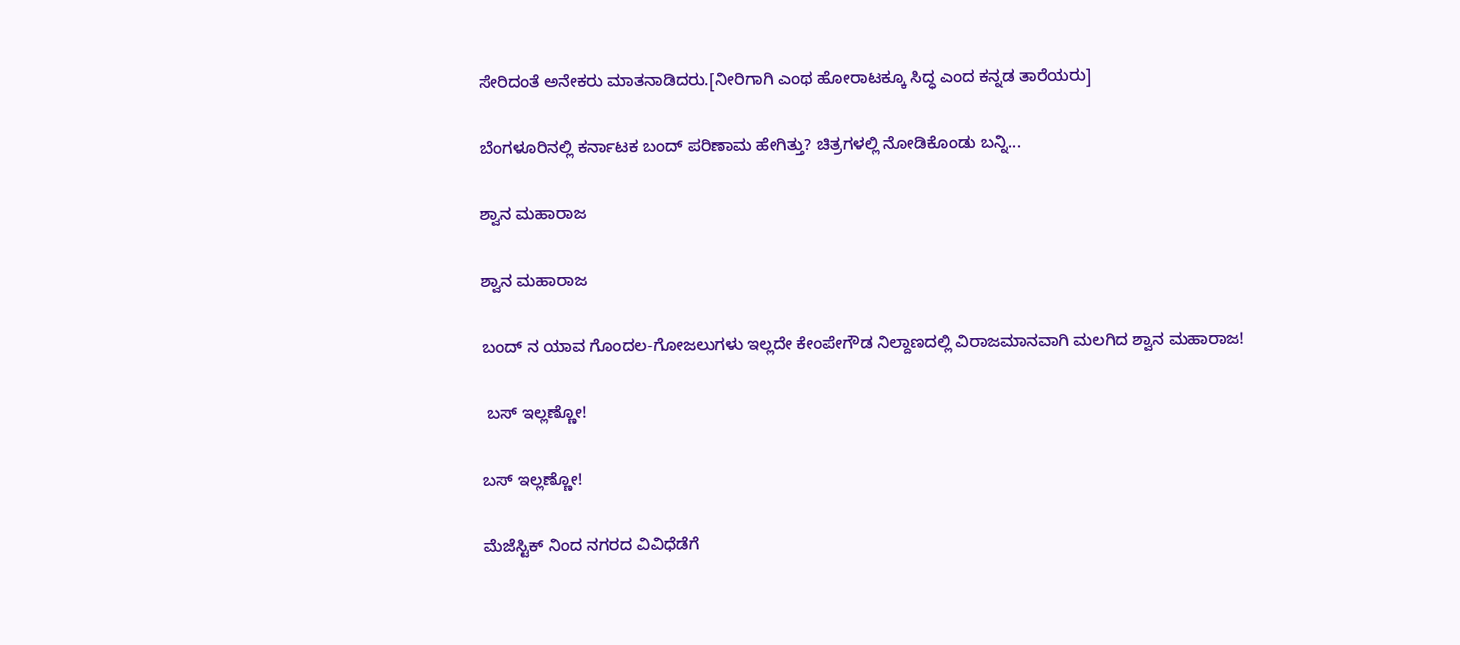ಸೇರಿದಂತೆ ಅನೇಕರು ಮಾತನಾಡಿದರು.[ನೀರಿಗಾಗಿ ಎಂಥ ಹೋರಾಟಕ್ಕೂ ಸಿದ್ಧ ಎಂದ ಕನ್ನಡ ತಾರೆಯರು]

ಬೆಂಗಳೂರಿನಲ್ಲಿ ಕರ್ನಾಟಕ ಬಂದ್ ಪರಿಣಾಮ ಹೇಗಿತ್ತು? ಚಿತ್ರಗಳಲ್ಲಿ ನೋಡಿಕೊಂಡು ಬನ್ನಿ...

ಶ್ವಾನ ಮಹಾರಾಜ

ಶ್ವಾನ ಮಹಾರಾಜ

ಬಂದ್ ನ ಯಾವ ಗೊಂದಲ-ಗೋಜಲುಗಳು ಇಲ್ಲದೇ ಕೇಂಪೇಗೌಡ ನಿಲ್ದಾಣದಲ್ಲಿ ವಿರಾಜಮಾನವಾಗಿ ಮಲಗಿದ ಶ್ವಾನ ಮಹಾರಾಜ!

 ಬಸ್ ಇಲ್ಲಣ್ಣೋ!

ಬಸ್ ಇಲ್ಲಣ್ಣೋ!

ಮೆಜೆಸ್ಟಿಕ್ ನಿಂದ ನಗರದ ವಿವಿಧೆಡೆಗೆ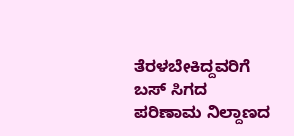ತೆರಳಬೇಕಿದ್ದವರಿಗೆ ಬಸ್ ಸಿಗದ ಪರಿಣಾಮ ನಿಲ್ದಾಣದ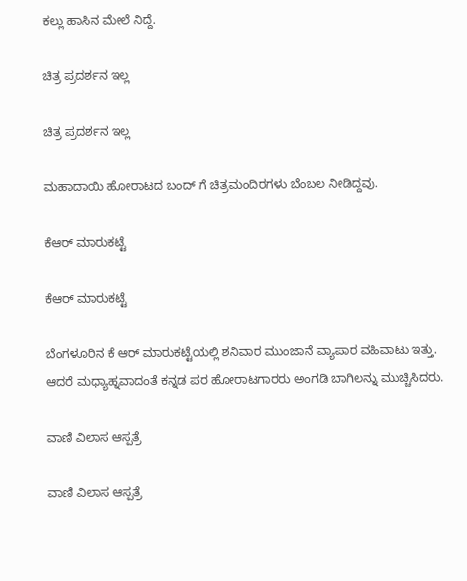ಕಲ್ಲು ಹಾಸಿನ ಮೇಲೆ ನಿದ್ದೆ.

ಚಿತ್ರ ಪ್ರದರ್ಶನ ಇಲ್ಲ

ಚಿತ್ರ ಪ್ರದರ್ಶನ ಇಲ್ಲ

ಮಹಾದಾಯಿ ಹೋರಾಟದ ಬಂದ್ ಗೆ ಚಿತ್ರಮಂದಿರಗಳು ಬೆಂಬಲ ನೀಡಿದ್ದವು.

ಕೆಆರ್ ಮಾರುಕಟ್ಟೆ

ಕೆಆರ್ ಮಾರುಕಟ್ಟೆ

ಬೆಂಗಳೂರಿನ ಕೆ ಆರ್ ಮಾರುಕಟ್ಟೆಯಲ್ಲಿ ಶನಿವಾರ ಮುಂಜಾನೆ ವ್ಯಾಪಾರ ವಹಿವಾಟು ಇತ್ತು. ಆದರೆ ಮಧ್ಯಾಹ್ನವಾದಂತೆ ಕನ್ನಡ ಪರ ಹೋರಾಟಗಾರರು ಅಂಗಡಿ ಬಾಗಿಲನ್ನು ಮುಚ್ಚಿಸಿದರು.

ವಾಣಿ ವಿಲಾಸ ಆಸ್ಪತ್ರೆ

ವಾಣಿ ವಿಲಾಸ ಆಸ್ಪತ್ರೆ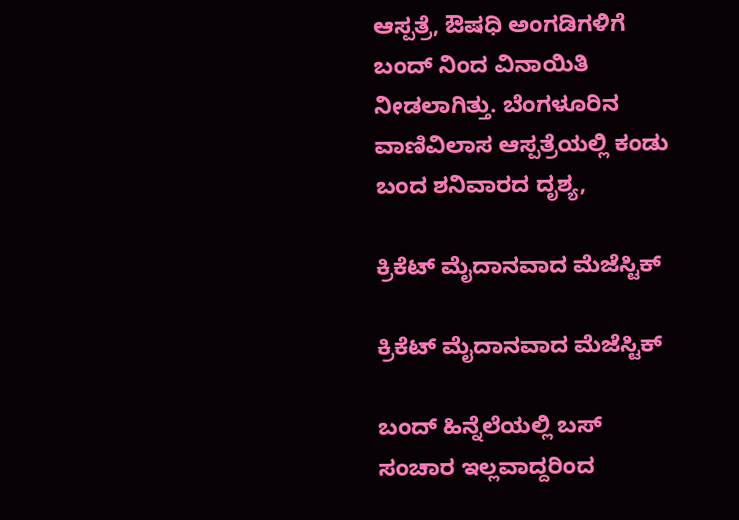ಆಸ್ಪತ್ರೆ, ಔಷಧಿ ಅಂಗಡಿಗಳಿಗೆ ಬಂದ್ ನಿಂದ ವಿನಾಯಿತಿ ನೀಡಲಾಗಿತ್ತು. ಬೆಂಗಳೂರಿನ ವಾಣಿವಿಲಾಸ ಆಸ್ಪತ್ರೆಯಲ್ಲಿ ಕಂಡು ಬಂದ ಶನಿವಾರದ ದೃಶ್ಯ,

ಕ್ರಿಕೆಟ್ ಮೈದಾನವಾದ ಮೆಜೆಸ್ಟಿಕ್

ಕ್ರಿಕೆಟ್ ಮೈದಾನವಾದ ಮೆಜೆಸ್ಟಿಕ್

ಬಂದ್ ಹಿನ್ನೆಲೆಯಲ್ಲಿ ಬಸ್ ಸಂಚಾರ ಇಲ್ಲವಾದ್ದರಿಂದ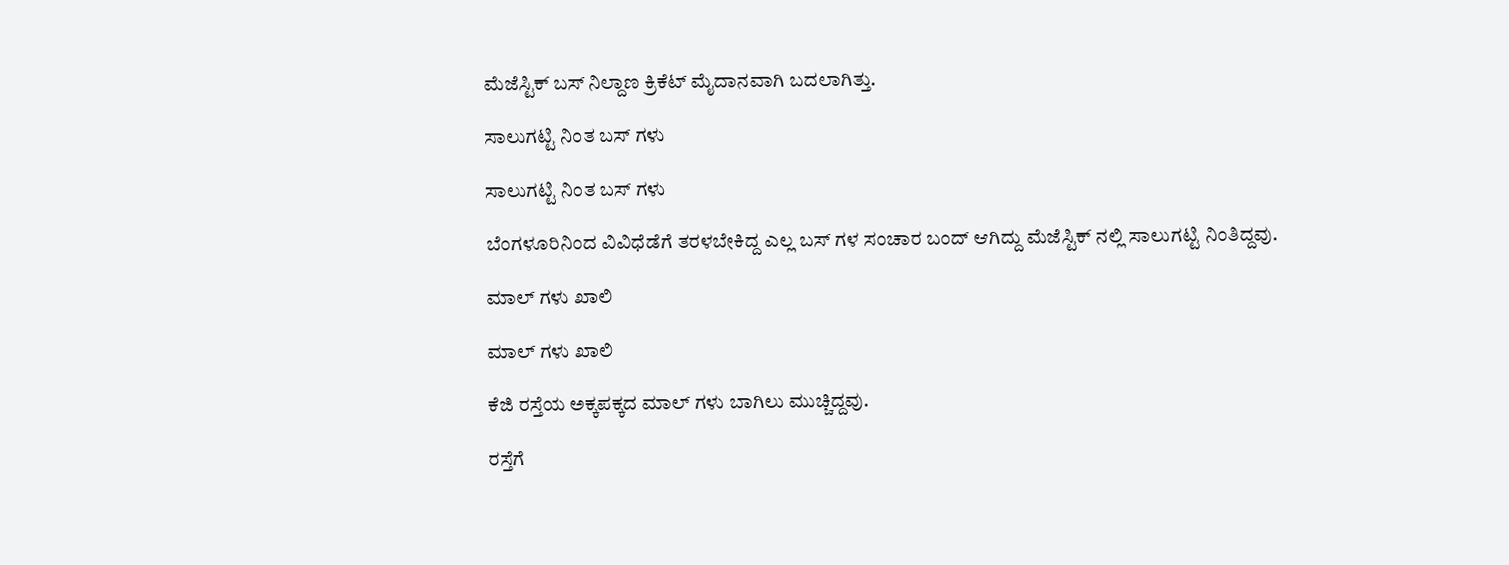ಮೆಜೆಸ್ಟಿಕ್ ಬಸ್ ನಿಲ್ದಾಣ ಕ್ರಿಕೆಟ್ ಮೈದಾನವಾಗಿ ಬದಲಾಗಿತ್ತು.

ಸಾಲುಗಟ್ಟಿ ನಿಂತ ಬಸ್ ಗಳು

ಸಾಲುಗಟ್ಟಿ ನಿಂತ ಬಸ್ ಗಳು

ಬೆಂಗಳೂರಿನಿಂದ ವಿವಿಧೆಡೆಗೆ ತರಳಬೇಕಿದ್ದ ಎಲ್ಲ ಬಸ್ ಗಳ ಸಂಚಾರ ಬಂದ್ ಆಗಿದ್ದು ಮೆಜೆಸ್ಟಿಕ್ ನಲ್ಲಿ ಸಾಲುಗಟ್ಟಿ ನಿಂತಿದ್ದವು.

ಮಾಲ್ ಗಳು ಖಾಲಿ

ಮಾಲ್ ಗಳು ಖಾಲಿ

ಕೆಜಿ ರಸ್ತೆಯ ಅಕ್ಕಪಕ್ಕದ ಮಾಲ್ ಗಳು ಬಾಗಿಲು ಮುಚ್ಚಿದ್ದವು.

ರಸ್ತೆಗೆ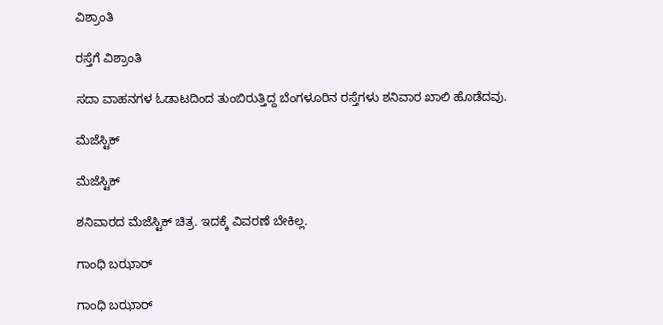ವಿಶ್ರಾಂತಿ

ರಸ್ತೆಗೆ ವಿಶ್ರಾಂತಿ

ಸದಾ ವಾಹನಗಳ ಓಡಾಟದಿಂದ ತುಂಬಿರುತ್ತಿದ್ದ ಬೆಂಗಳೂರಿನ ರಸ್ತೆಗಳು ಶನಿವಾರ ಖಾಲಿ ಹೊಡೆದವು.

ಮೆಜೆಸ್ಟಿಕ್

ಮೆಜೆಸ್ಟಿಕ್

ಶನಿವಾರದ ಮೆಜೆಸ್ಟಿಕ್ ಚಿತ್ರ. ಇದಕ್ಕೆ ವಿವರಣೆ ಬೇಕಿಲ್ಲ.

ಗಾಂಧಿ ಬಝಾರ್

ಗಾಂಧಿ ಬಝಾರ್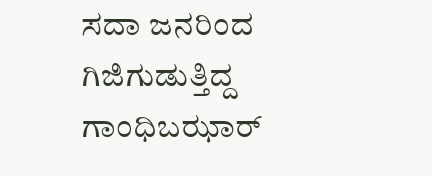ಸದಾ ಜನರಿಂದ ಗಿಜಿಗುಡುತ್ತಿದ್ದ ಗಾಂಧಿಬಝಾರ್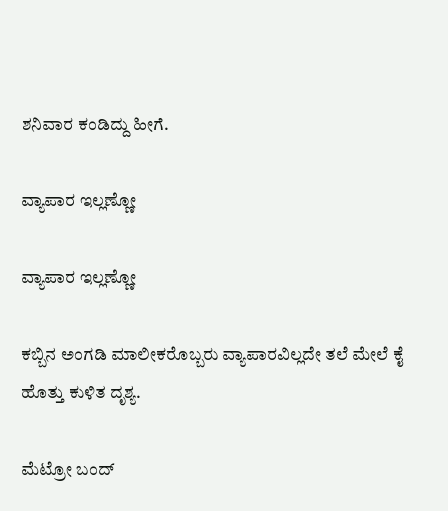ಶನಿವಾರ ಕಂಡಿದ್ದು ಹೀಗೆ.

ವ್ಯಾಪಾರ ಇಲ್ಲಣ್ಣೋ

ವ್ಯಾಪಾರ ಇಲ್ಲಣ್ಣೋ

ಕಬ್ಬಿನ ಅಂಗಡಿ ಮಾಲೀಕರೊಬ್ಬರು ವ್ಯಾಪಾರವಿಲ್ಲದೇ ತಲೆ ಮೇಲೆ ಕೈ ಹೊತ್ತು ಕುಳಿತ ದೃಶ್ಯ.

ಮೆಟ್ರೋ ಬಂದ್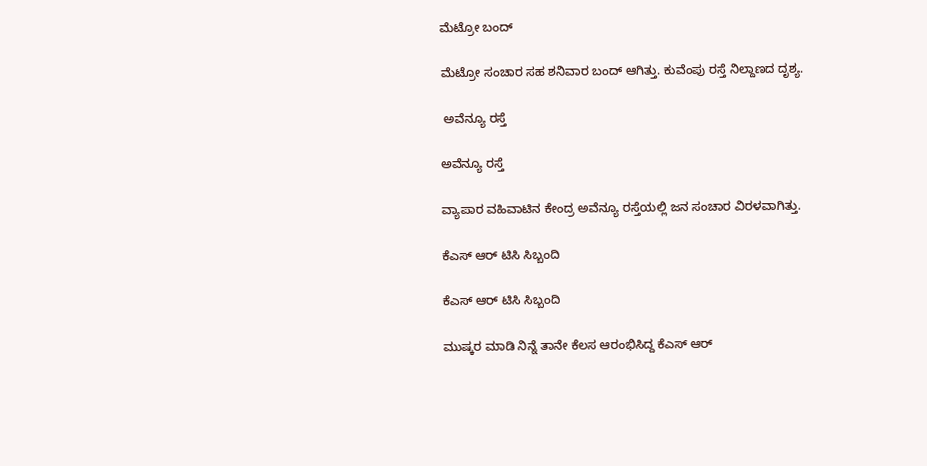ಮೆಟ್ರೋ ಬಂದ್

ಮೆಟ್ರೋ ಸಂಚಾರ ಸಹ ಶನಿವಾರ ಬಂದ್ ಆಗಿತ್ತು. ಕುವೆಂಪು ರಸ್ತೆ ನಿಲ್ದಾಣದ ದೃಶ್ಯ.

 ಅವೆನ್ಯೂ ರಸ್ತೆ

ಅವೆನ್ಯೂ ರಸ್ತೆ

ವ್ಯಾಪಾರ ವಹಿವಾಟಿನ ಕೇಂದ್ರ ಅವೆನ್ಯೂ ರಸ್ತೆಯಲ್ಲಿ ಜನ ಸಂಚಾರ ವಿರಳವಾಗಿತ್ತು.

ಕೆಎಸ್ ಆರ್ ಟಿಸಿ ಸಿಬ್ಬಂದಿ

ಕೆಎಸ್ ಆರ್ ಟಿಸಿ ಸಿಬ್ಬಂದಿ

ಮುಷ್ಕರ ಮಾಡಿ ನಿನ್ನೆ ತಾನೇ ಕೆಲಸ ಆರಂಭಿಸಿದ್ದ ಕೆಎಸ್ ಆರ್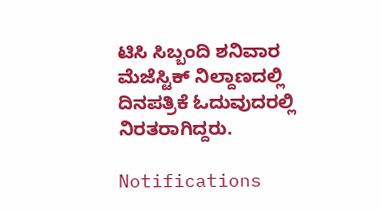ಟಿಸಿ ಸಿಬ್ಬಂದಿ ಶನಿವಾರ ಮೆಜೆಸ್ಟಿಕ್ ನಿಲ್ದಾಣದಲ್ಲಿ ದಿನಪತ್ರಿಕೆ ಓದುವುದರಲ್ಲಿ ನಿರತರಾಗಿದ್ದರು.

Notifications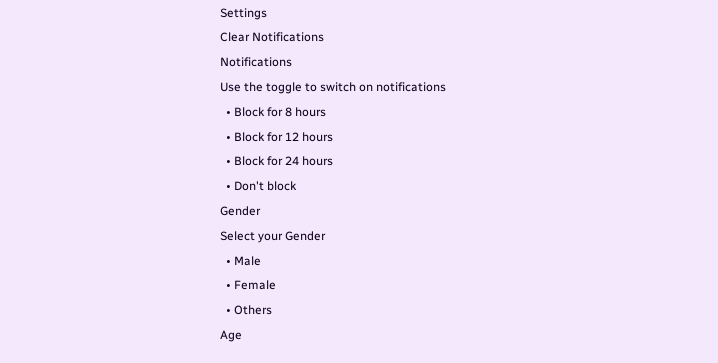Settings
Clear Notifications
Notifications
Use the toggle to switch on notifications
  • Block for 8 hours
  • Block for 12 hours
  • Block for 24 hours
  • Don't block
Gender
Select your Gender
  • Male
  • Female
  • Others
Age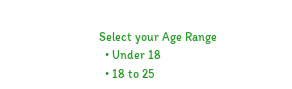Select your Age Range
  • Under 18
  • 18 to 25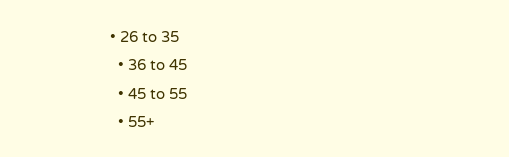• 26 to 35
  • 36 to 45
  • 45 to 55
  • 55+